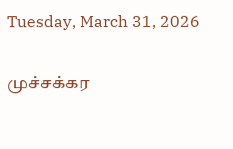Tuesday, March 31, 2026

முச்சக்கர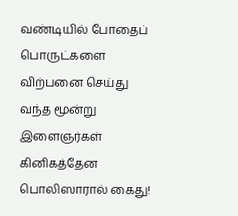வண்டியில் போதைப் பொருட்களை விற்பனை செய்து வந்த மூன்று இளைஞர்கள் கினிகத்தேன பொலிஸாரால் கைது!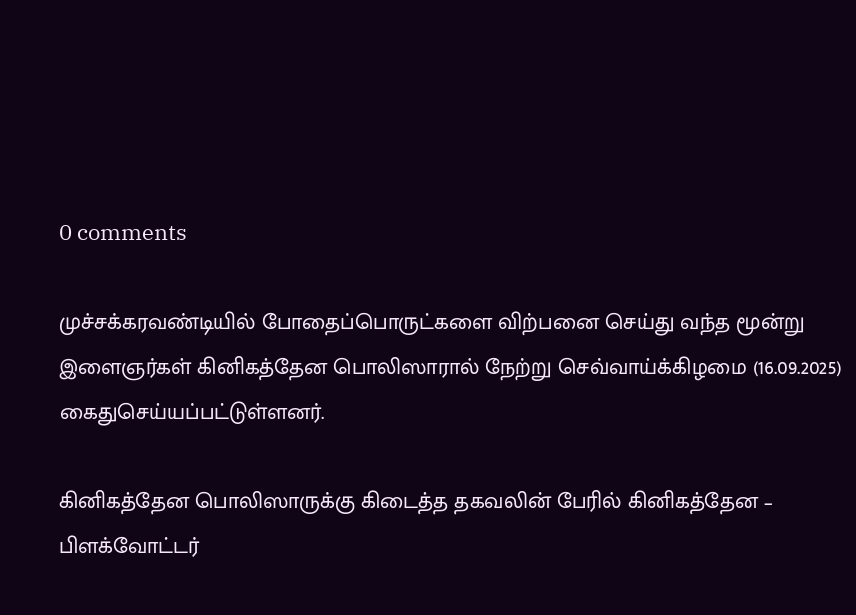0 comments

முச்சக்கரவண்டியில் போதைப்பொருட்களை விற்பனை செய்து வந்த மூன்று இளைஞர்கள் கினிகத்தேன பொலிஸாரால் நேற்று செவ்வாய்க்கிழமை (16.09.2025) கைதுசெய்யப்பட்டுள்ளனர்.

கினிகத்தேன பொலிஸாருக்கு கிடைத்த தகவலின் பேரில் கினிகத்தேன – பிளக்வோட்டர்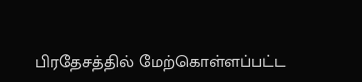பிரதேசத்தில் மேற்கொள்ளப்பட்ட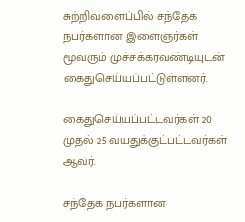சுற்றிவளைப்பில் சந்தேக நபர்களான இளைஞர்கள் மூவரும் முச்சக்கரவண்டியுடன் கைதுசெய்யப்பட்டுள்ளனர்.

கைதுசெய்யப்பட்டவர்கள் 20 முதல் 25 வயதுக்குட்பட்டவர்கள் ஆவர்.

சந்தேக நபர்களான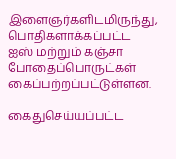இளைஞர்களிடமிருந்து, பொதிகளாக்கப்பட்ட ஐஸ் மற்றும் கஞ்சா போதைப்பொருட்கள் கைப்பற்றப்பட்டுள்ளன.

கைதுசெய்யப்பட்ட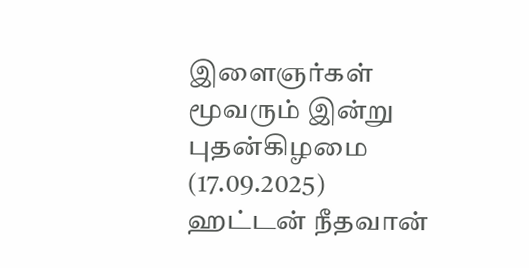இளைஞர்கள் மூவரும் இன்று புதன்கிழமை (17.09.2025) ஹட்டன் நீதவான்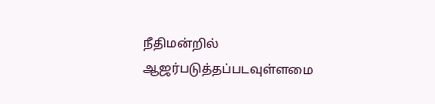நீதிமன்றில் ஆஜர்படுத்தப்படவுள்ளமை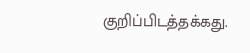குறிப்பிடத்தக்கது.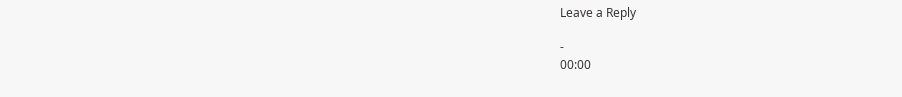Leave a Reply

-
00:00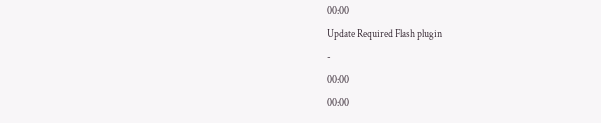00:00
Update Required Flash plugin
-
00:00
00:00